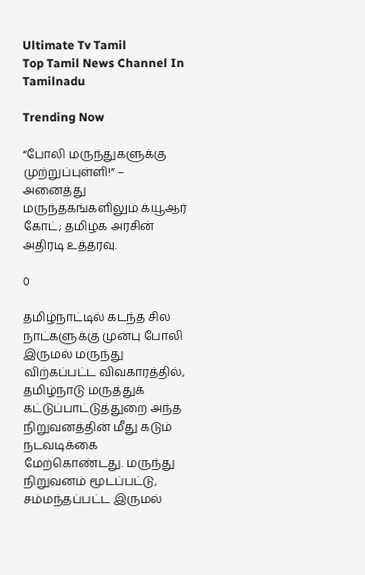Ultimate Tv Tamil
Top Tamil News Channel In Tamilnadu

Trending Now

“போலி மருந்துகளுக்கு முற்றுப்புள்ளி!” – அனைத்து மருந்தகங்களிலும் க்யூஆர் கோட்; தமிழக அரசின் அதிரடி உத்தரவு.

0

தமிழ்நாட்டில் கடந்த சில நாட்களுக்கு முன்பு போலி இருமல் மருந்து விற்கப்பட்ட விவகாரத்தில், தமிழ்நாடு மருத்துக் கட்டுப்பாட்டுத்துறை அந்த நிறுவனத்தின் மீது கடும் நடவடிக்கை மேற்கொண்டது. மருந்து நிறுவனம் மூடப்பட்டு, சம்மந்தப்பட்ட இருமல்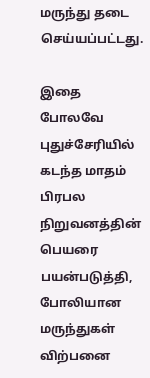மருந்து தடை செய்யப்பட்டது.

இதை போலவே புதுச்சேரியில் கடந்த மாதம் பிரபல நிறுவனத்தின் பெயரை பயன்படுத்தி, போலியான மருந்துகள் விற்பனை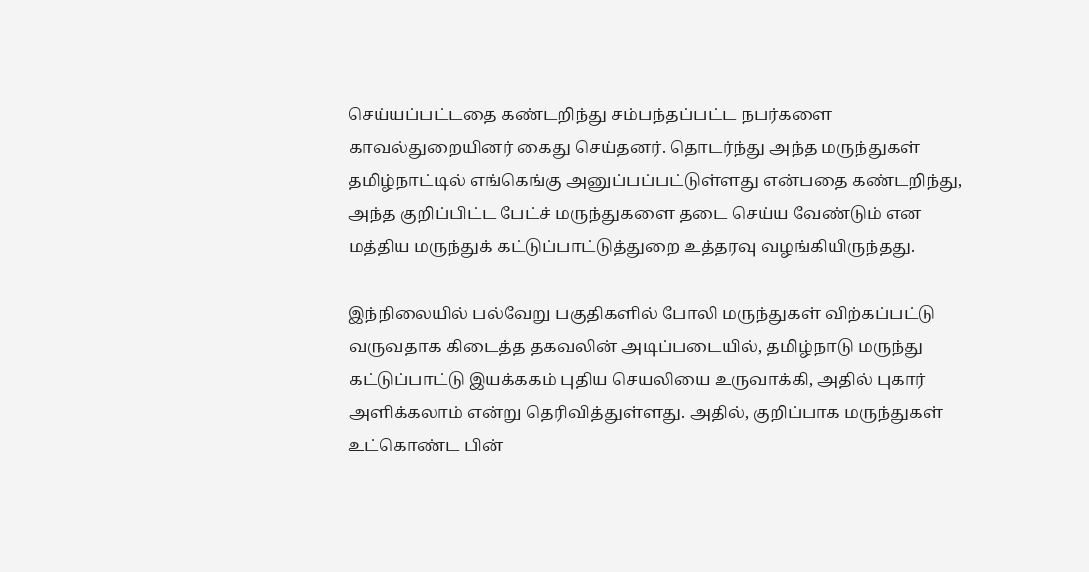செய்யப்பட்டதை கண்டறிந்து சம்பந்தப்பட்ட நபர்களை காவல்துறையினர் கைது செய்தனர். தொடர்ந்து அந்த மருந்துகள் தமிழ்நாட்டில் எங்கெங்கு அனுப்பப்பட்டுள்ளது என்பதை கண்டறிந்து, அந்த குறிப்பிட்ட பேட்ச் மருந்துகளை தடை செய்ய வேண்டும் என மத்திய மருந்துக் கட்டுப்பாட்டுத்துறை உத்தரவு வழங்கியிருந்தது.

இந்நிலையில் பல்வேறு பகுதிகளில் போலி மருந்துகள் விற்கப்பட்டு வருவதாக கிடைத்த தகவலின் அடிப்படையில், தமிழ்நாடு மருந்து கட்டுப்பாட்டு இயக்ககம் புதிய செயலியை உருவாக்கி, அதில் புகார் அளிக்கலாம் என்று தெரிவித்துள்ளது. அதில், குறிப்பாக மருந்துகள் உட்கொண்ட பின்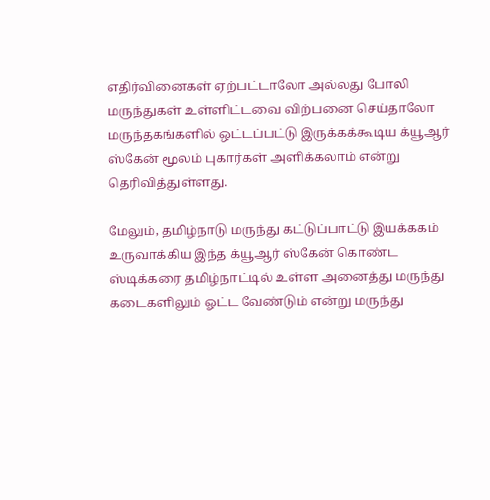எதிர்வினைகள் ஏற்பட்டாலோ அல்லது போலி மருந்துகள் உள்ளிட்டவை விற்பனை செய்தாலோ மருந்தகங்களில் ஒட்டப்பட்டு இருக்கக்கூடிய க்யூஆர் ஸ்கேன் மூலம் புகார்கள் அளிக்கலாம் என்று தெரிவித்துள்ளது.

மேலும், தமிழ்நாடு மருந்து கட்டுப்பாட்டு இயக்ககம் உருவாக்கிய இந்த க்யூஆர் ஸ்கேன் கொண்ட ஸ்டிக்கரை தமிழ்நாட்டில் உள்ள அனைத்து மருந்து கடைகளிலும் ஓட்ட வேண்டும் என்று மருந்து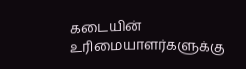கடையின் உரிமையாளர்களுக்கு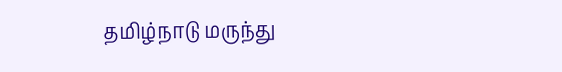தமிழ்நாடு மருந்து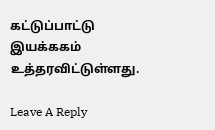கட்டுப்பாட்டு இயக்ககம் உத்தரவிட்டுள்ளது.

Leave A Reply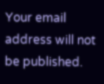Your email address will not be published.